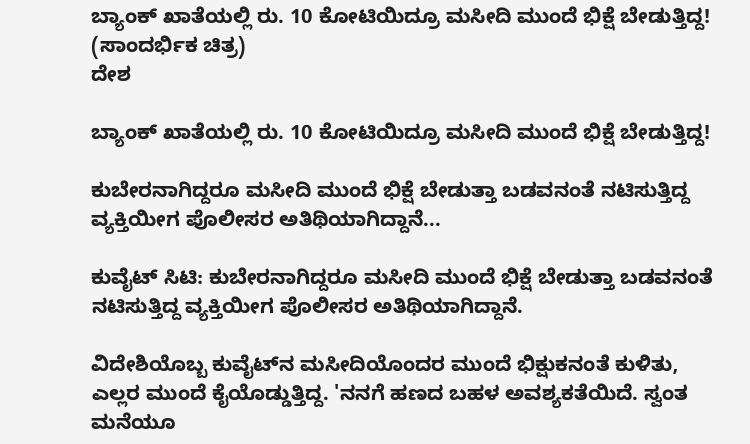ಬ್ಯಾಂಕ್ ಖಾತೆಯಲ್ಲಿ ರು. 10 ಕೋಟಿಯಿದ್ರೂ ಮಸೀದಿ ಮುಂದೆ ಭಿಕ್ಷೆ ಬೇಡುತ್ತಿದ್ದ! (ಸಾಂದರ್ಭಿಕ ಚಿತ್ರ)
ದೇಶ

ಬ್ಯಾಂಕ್ ಖಾತೆಯಲ್ಲಿ ರು. 10 ಕೋಟಿಯಿದ್ರೂ ಮಸೀದಿ ಮುಂದೆ ಭಿಕ್ಷೆ ಬೇಡುತ್ತಿದ್ದ!

ಕುಬೇರನಾಗಿದ್ದರೂ ಮಸೀದಿ ಮುಂದೆ ಭಿಕ್ಷೆ ಬೇಡುತ್ತಾ ಬಡವನಂತೆ ನಟಿಸುತ್ತಿದ್ದ ವ್ಯಕ್ತಿಯೀಗ ಪೊಲೀಸರ ಅತಿಥಿಯಾಗಿದ್ದಾನೆ...

ಕುವೈಟ್ ಸಿಟಿ: ಕುಬೇರನಾಗಿದ್ದರೂ ಮಸೀದಿ ಮುಂದೆ ಭಿಕ್ಷೆ ಬೇಡುತ್ತಾ ಬಡವನಂತೆ ನಟಿಸುತ್ತಿದ್ದ ವ್ಯಕ್ತಿಯೀಗ ಪೊಲೀಸರ ಅತಿಥಿಯಾಗಿದ್ದಾನೆ.

ವಿದೇಶಿಯೊಬ್ಬ ಕುವೈಟ್‍ನ ಮಸೀದಿಯೊಂದರ ಮುಂದೆ ಭಿಕ್ಷುಕನಂತೆ ಕುಳಿತು, ಎಲ್ಲರ ಮುಂದೆ ಕೈಯೊಡ್ಡುತ್ತಿದ್ದ. 'ನನಗೆ ಹಣದ ಬಹಳ ಅವಶ್ಯಕತೆಯಿದೆ. ಸ್ವಂತ ಮನೆಯೂ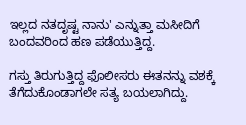ಇಲ್ಲದ ನತದೃಷ್ಟ ನಾನು' ಎನ್ನುತ್ತಾ ಮಸೀದಿಗೆ ಬಂದವರಿಂದ ಹಣ ಪಡೆಯುತ್ತಿದ್ದ.

ಗಸ್ತು ತಿರುಗುತ್ತಿದ್ದ ಫೊಲೀಸರು ಈತನನ್ನು ವಶಕ್ಕೆ ತೆಗೆದುಕೊಂಡಾಗಲೇ ಸತ್ಯ ಬಯಲಾಗಿದ್ದು.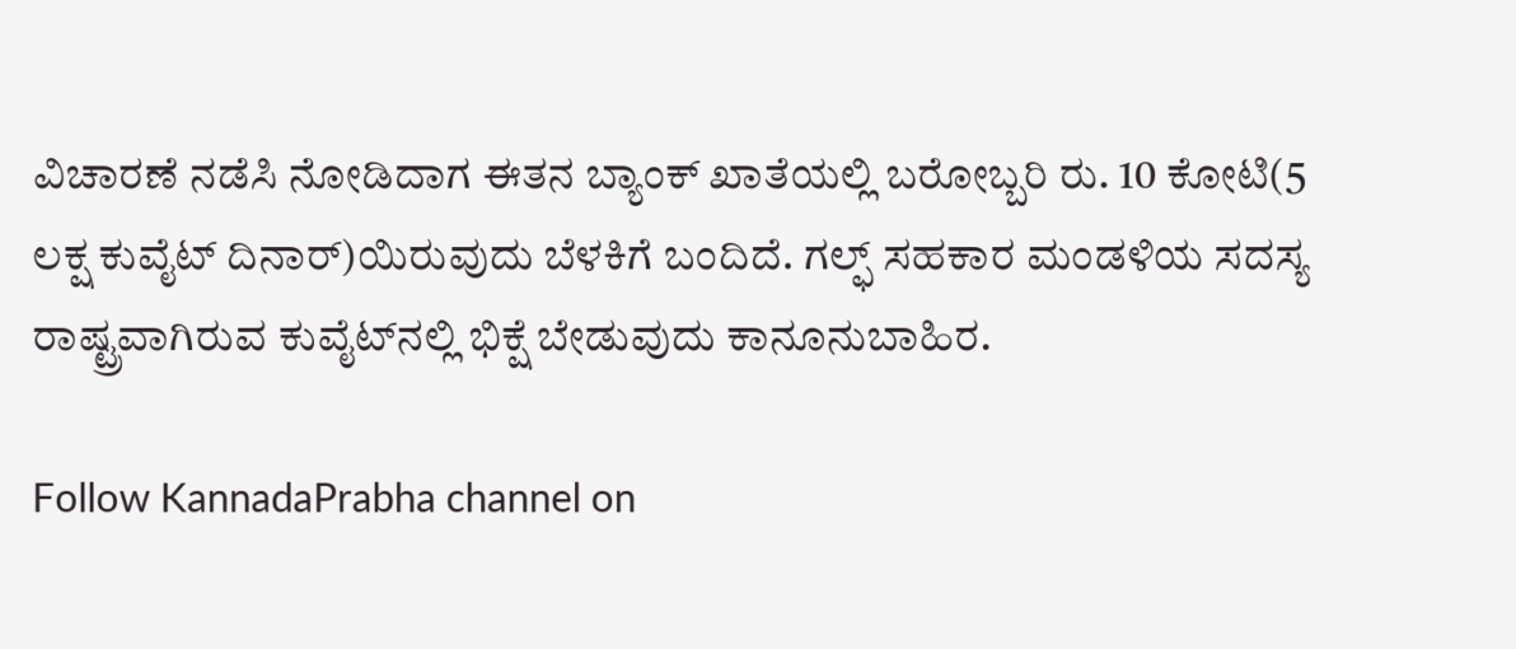ವಿಚಾರಣೆ ನಡೆಸಿ ನೋಡಿದಾಗ ಈತನ ಬ್ಯಾಂಕ್ ಖಾತೆಯಲ್ಲಿ ಬರೋಬ್ಬರಿ ರು. 10 ಕೋಟಿ(5 ಲಕ್ಷ ಕುವೈಟ್ ದಿನಾರ್)ಯಿರುವುದು ಬೆಳಕಿಗೆ ಬಂದಿದೆ. ಗಲ್ಫ್ ಸಹಕಾರ ಮಂಡಳಿಯ ಸದಸ್ಯ ರಾಷ್ಟ್ರವಾಗಿರುವ ಕುವೈಟ್‍ನಲ್ಲಿ ಭಿಕ್ಷೆ ಬೇಡುವುದು ಕಾನೂನುಬಾಹಿರ.

Follow KannadaPrabha channel on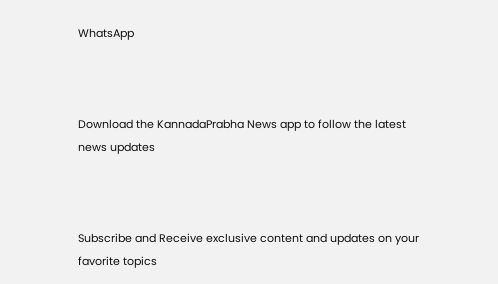WhatsApp



Download the KannadaPrabha News app to follow the latest news updates



Subscribe and Receive exclusive content and updates on your favorite topics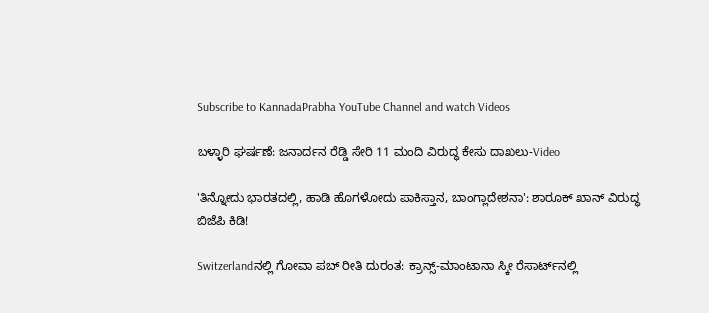Subscribe to KannadaPrabha YouTube Channel and watch Videos

ಬಳ್ಳಾರಿ ಘರ್ಷಣೆ: ಜನಾರ್ದನ ರೆಡ್ಡಿ ಸೇರಿ 11 ಮಂದಿ ವಿರುದ್ಧ ಕೇಸು ದಾಖಲು-Video

'ತಿನ್ನೋದು ಭಾರತದಲ್ಲಿ, ಹಾಡಿ ಹೊಗಳೋದು ಪಾಕಿಸ್ತಾನ, ಬಾಂಗ್ಲಾದೇಶನಾ': ಶಾರೂಕ್ ಖಾನ್ ವಿರುದ್ಧ ಬಿಜೆಪಿ ಕಿಡಿ!

Switzerlandನಲ್ಲಿ ಗೋವಾ ಪಬ್ ರೀತಿ ದುರಂತ: ಕ್ರಾನ್ಸ್-ಮಾಂಟಾನಾ ಸ್ಕೀ ರೆಸಾರ್ಟ್‌ನಲ್ಲಿ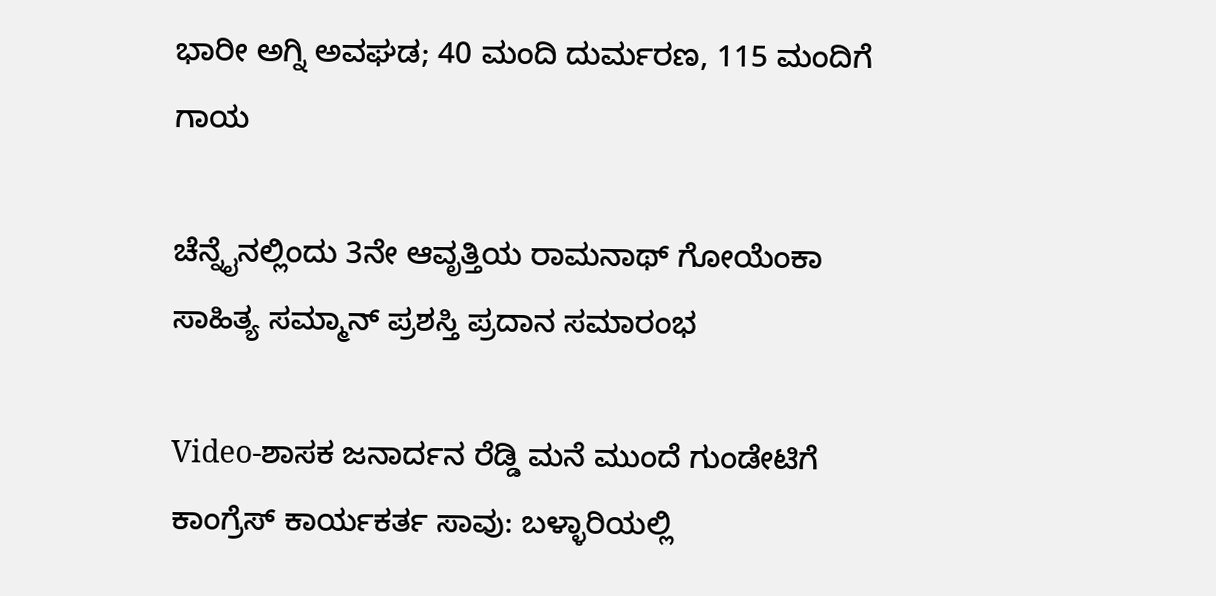ಭಾರೀ ಅಗ್ನಿ ಅವಘಡ; 40 ಮಂದಿ ದುರ್ಮರಣ, 115 ಮಂದಿಗೆ ಗಾಯ

ಚೆನ್ನೈನಲ್ಲಿಂದು 3ನೇ ಆವೃತ್ತಿಯ ರಾಮನಾಥ್ ಗೋಯೆಂಕಾ ಸಾಹಿತ್ಯ ಸಮ್ಮಾನ್ ಪ್ರಶಸ್ತಿ ಪ್ರದಾನ ಸಮಾರಂಭ

Video-ಶಾಸಕ ಜನಾರ್ದನ ರೆಡ್ಡಿ ಮನೆ ಮುಂದೆ ಗುಂಡೇಟಿಗೆ ಕಾಂಗ್ರೆಸ್ ಕಾರ್ಯಕರ್ತ ಸಾವು: ಬಳ್ಳಾರಿಯಲ್ಲಿ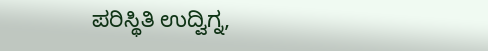ಪರಿಸ್ಥಿತಿ ಉದ್ವಿಗ್ನ,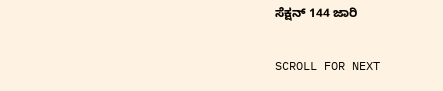ಸೆಕ್ಷನ್ 144 ಜಾರಿ

SCROLL FOR NEXT